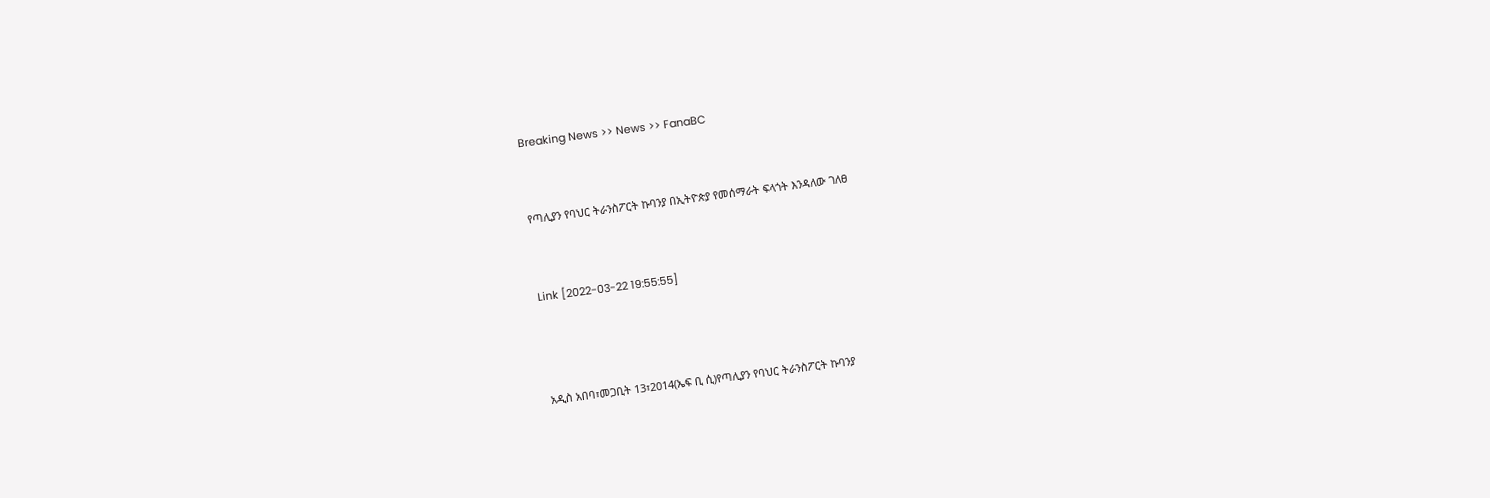Breaking News >> News >> FanaBC


የጣሊያን የባህር ትራንስፖርት ኩባንያ በኢትዮጵያ የመሰማራት ፍላጎት እንዳለው ገለፀ


Link [2022-03-22 19:55:55]



አዲስ አበባ፣መጋቢት 13፣2014(ኤፍ ቢ ሲ)የጣሊያን የባህር ትራንስፖርት ኩባንያ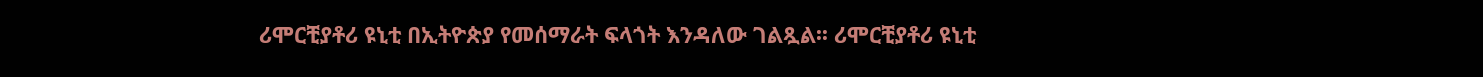ሪሞርቺያቶሪ ዩኒቲ በኢትዮጵያ የመሰማራት ፍላጎት እንዳለው ገልጿል፡፡ ሪሞርቺያቶሪ ዩኒቲ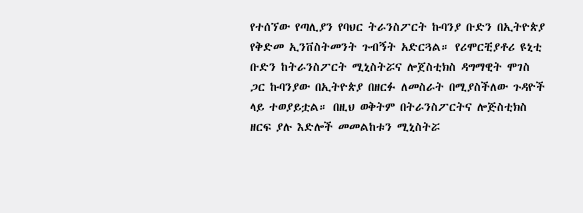የተሰኘው የጣሊያን የባህር ትራንስፖርት ኩባንያ ቡድን በኢትዮጵያ የቅድመ ኢንቨስትመንት ጉብኝት አድርጓል። የሪሞርቺያቶሪ ዩኒቲ ቡድን ከትራንስፖርት ሚኒስትሯና ሎጀስቲክስ ዳግማዊት ሞገስ ጋር ኩባንያው በኢትዮጵያ በዘርፉ ለመስራት በሚያስችለው ጉዳዮች ላይ ተወያይቷል። በዚህ ወቅትም በትራንስፖርትና ሎጅስቲክስ ዘርፍ ያሉ እድሎች መመልከቱን ሚኒስትሯ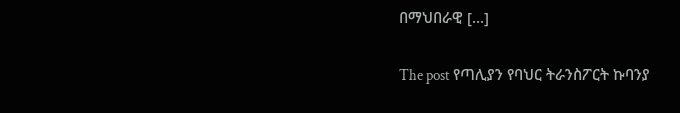በማህበራዊ […]

The post የጣሊያን የባህር ትራንስፖርት ኩባንያ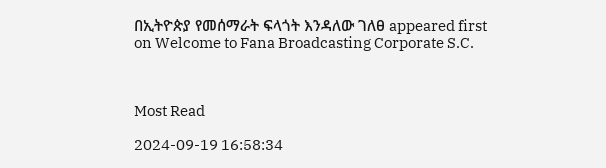በኢትዮጵያ የመሰማራት ፍላጎት እንዳለው ገለፀ appeared first on Welcome to Fana Broadcasting Corporate S.C.



Most Read

2024-09-19 16:58:34